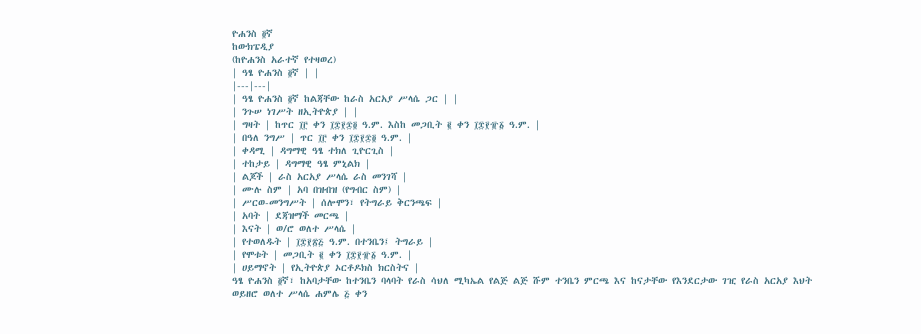ዮሐንስ ፬ኛ
ከውክፔዲያ
(ከዮሐንስ አራተኛ የተዛወረ)
| ዓፄ ዮሐንስ ፬ኛ | |
|---|---|
| ዓፄ ዮሐንስ ፬ኛ ከልጃቸው ከራስ አርአያ ሥላሴ ጋር | |
| ንጉሠ ነገሥት ዘኢትዮጵያ | |
| ግዛት | ከጥር ፲፫ ቀን ፲፰፻፷፬ ዓ.ም. እስከ መጋቢት ፪ ቀን ፲፰፻፹፩ ዓ.ም. |
| በዓለ ንግሥ | ጥር ፲፫ ቀን ፲፰፻፷፬ ዓ.ም. |
| ቀዳሚ | ዳግማዊ ዓፄ ተክለ ጊዮርጊስ |
| ተከታይ | ዳግማዊ ዓፄ ምኒልክ |
| ልጆች | ራስ አርአያ ሥላሴ ራስ መንገሻ |
| ሙሉ ስም | አባ በዝብዝ (የግብር ስም) |
| ሥርወ-መንግሥት | ሰሎሞን፣ የትግራይ ቅርንጫፍ |
| አባት | ደጃዝማች መርጫ |
| እናት | ወ/ሮ ወለተ ሥላሴ |
| የተወለዱት | ፲፰፻፳፭ ዓ.ም. በተንቤን፤ ትግራይ |
| የሞቱት | መጋቢት ፪ ቀን ፲፰፻፹፩ ዓ.ም. |
| ሀይማኖት | የኢትዮጵያ ኦርቶዶክስ ክርስትና |
ዓፄ ዮሐንስ ፬ኛ፣ ከአባታቸው ከተንቤን ባላባት የራስ ሳህለ ሚካኤል የልጅ ልጅ ሹም ተንቤን ምርጫ እና ከናታቸው የእንደርታው ገዢ የራስ አርአያ እህት ወይዘሮ ወለተ ሥላሴ ሐምሌ ፭ ቀን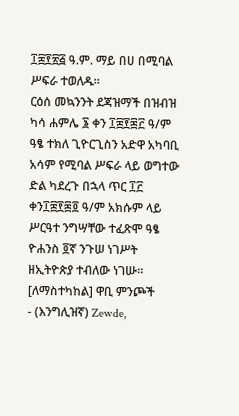፲፰፻፳፭ ዓ.ም. ማይ በሀ በሚባል ሥፍራ ተወለዱ።
ርዕሰ መኳንንት ደጃዝማች በዝብዝ ካሳ ሐምሌ ፮ ቀን ፲፰፻፷፫ ዓ/ም ዓፄ ተክለ ጊዮርጊስን አድዋ አካባቢ አሳም የሚባል ሥፍራ ላይ ወግተው ድል ካደረጉ በኋላ ጥር ፲፫ ቀን፲፰፻፷፬ ዓ/ም አክሱም ላይ ሥርዓተ ንግሣቸው ተፈጽሞ ዓፄ ዮሐንስ ፬ኛ ንጉሠ ነገሥት ዘኢትዮጵያ ተብለው ነገሡ።
[ለማስተካከል] ዋቢ ምንጮች
- (እንግሊዝኛ) Zewde,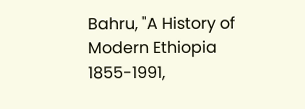Bahru, "A History of Modern Ethiopia 1855-1991,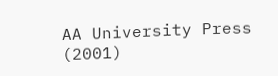AA University Press (2001)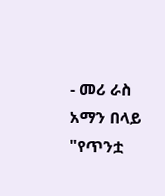- መሪ ራስ አማን በላይ "የጥንቷ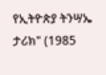የኢትዮጵያ ትንሣኤ ታሪክ" (1985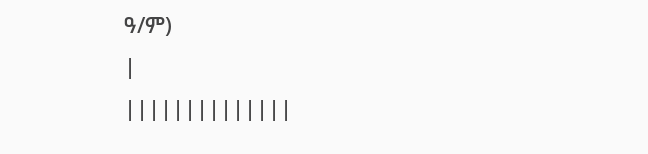ዓ/ም)
|
||||||||||||||